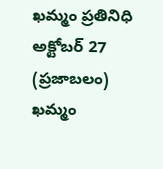ఖమ్మం ప్రతినిధి అక్టోబర్ 27 (ప్రజాబలం) ఖమ్మం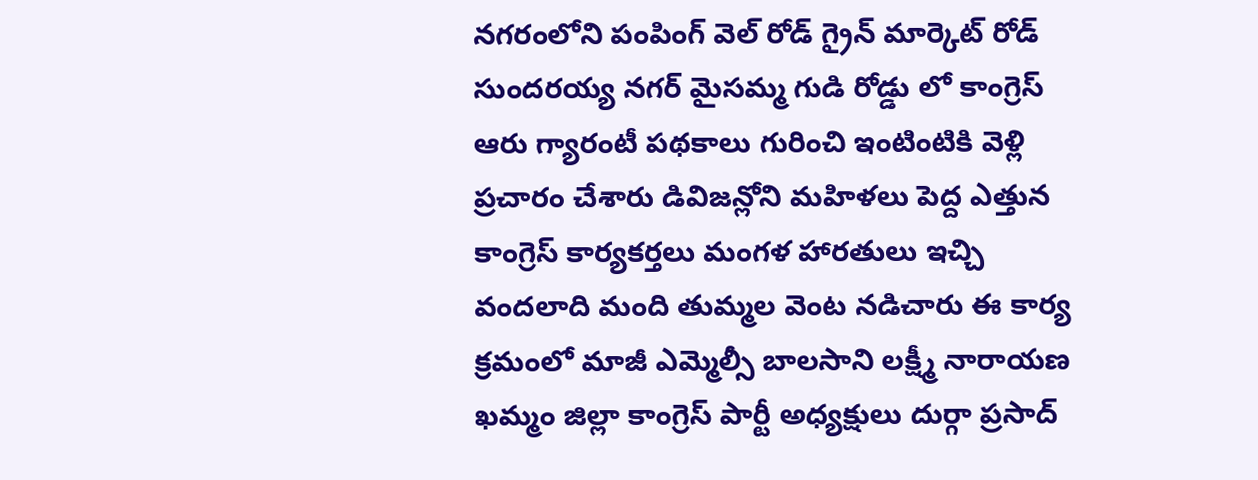నగరంలోని పంపింగ్ వెల్ రోడ్ గ్రైన్ మార్కెట్ రోడ్ సుందరయ్య నగర్ మైసమ్మ గుడి రోడ్డు లో కాంగ్రెస్ ఆరు గ్యారంటీ పథకాలు గురించి ఇంటింటికి వెళ్లి ప్రచారం చేశారు డివిజన్లోని మహిళలు పెద్ద ఎత్తున కాంగ్రెస్ కార్యకర్తలు మంగళ హారతులు ఇచ్చి వందలాది మంది తుమ్మల వెంట నడిచారు ఈ కార్య క్రమంలో మాజీ ఎమ్మెల్సీ బాలసాని లక్ష్మీ నారాయణ ఖమ్మం జిల్లా కాంగ్రెస్ పార్టీ అధ్యక్షులు దుర్గా ప్రసాద్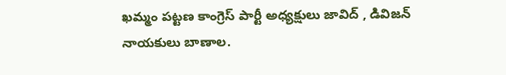ఖమ్మం పట్టణ కాంగ్రెస్ పార్టీ అధ్యక్షులు జావిద్ , డివిజన్ నాయకులు బాణాల.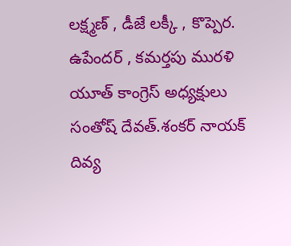లక్ష్మణ్ , డీజే లక్కీ , కొప్పెర. ఉపేందర్ , కమర్తపు మురళి యూత్ కాంగ్రెస్ అధ్యక్షులు సంతోష్ దేవత్.శంకర్ నాయక్ దివ్య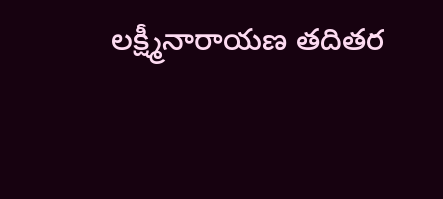లక్ష్మీనారాయణ తదితర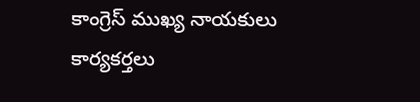కాంగ్రెస్ ముఖ్య నాయకులు కార్యకర్తలు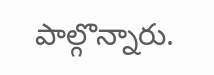పాల్గొన్నారు.